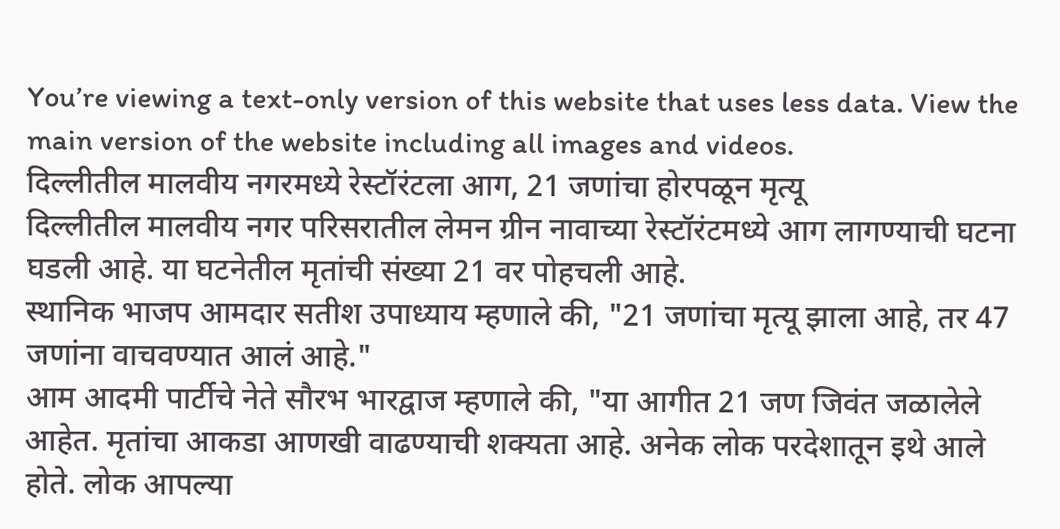You’re viewing a text-only version of this website that uses less data. View the main version of the website including all images and videos.
दिल्लीतील मालवीय नगरमध्ये रेस्टॉरंटला आग, 21 जणांचा होरपळून मृत्यू
दिल्लीतील मालवीय नगर परिसरातील लेमन ग्रीन नावाच्या रेस्टॉरंटमध्ये आग लागण्याची घटना घडली आहे. या घटनेतील मृतांची संख्या 21 वर पोहचली आहे.
स्थानिक भाजप आमदार सतीश उपाध्याय म्हणाले की, "21 जणांचा मृत्यू झाला आहे, तर 47 जणांना वाचवण्यात आलं आहे."
आम आदमी पार्टीचे नेते सौरभ भारद्वाज म्हणाले की, "या आगीत 21 जण जिवंत जळालेले आहेत. मृतांचा आकडा आणखी वाढण्याची शक्यता आहे. अनेक लोक परदेशातून इथे आले होते. लोक आपल्या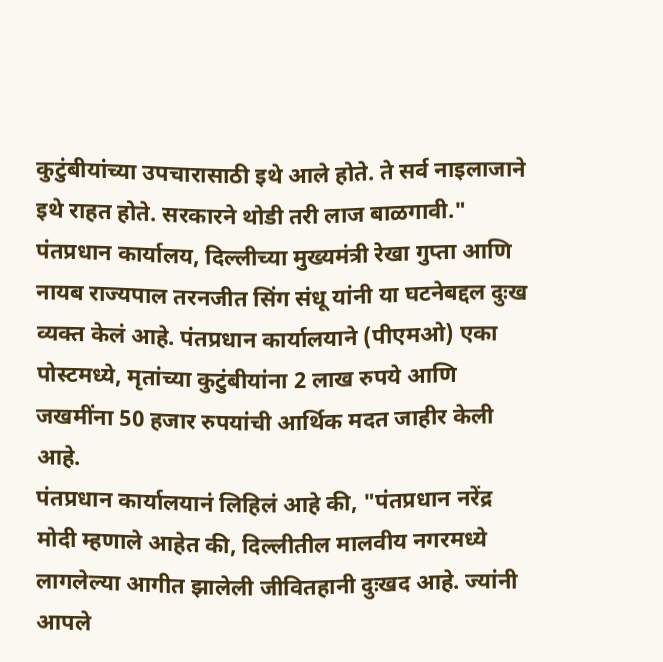कुटुंबीयांच्या उपचारासाठी इथे आले होते. ते सर्व नाइलाजाने इथे राहत होते. सरकारने थोडी तरी लाज बाळगावी."
पंतप्रधान कार्यालय, दिल्लीच्या मुख्यमंत्री रेखा गुप्ता आणि नायब राज्यपाल तरनजीत सिंग संधू यांनी या घटनेबद्दल दुःख व्यक्त केलं आहे. पंतप्रधान कार्यालयाने (पीएमओ) एका पोस्टमध्ये, मृतांच्या कुटुंबीयांना 2 लाख रुपये आणि जखमींना 50 हजार रुपयांची आर्थिक मदत जाहीर केली आहे.
पंतप्रधान कार्यालयानं लिहिलं आहे की, "पंतप्रधान नरेंद्र मोदी म्हणाले आहेत की, दिल्लीतील मालवीय नगरमध्ये लागलेल्या आगीत झालेली जीवितहानी दुःखद आहे. ज्यांनी आपले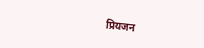प्रियजन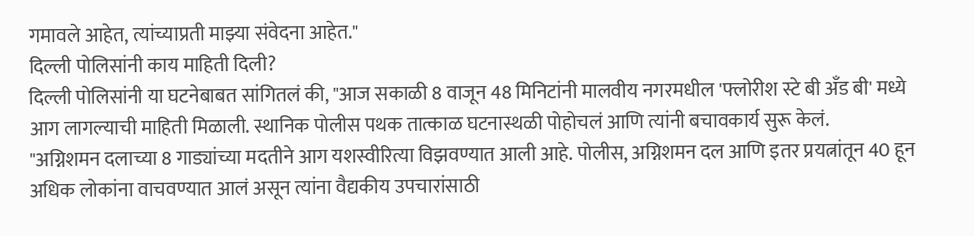गमावले आहेत, त्यांच्याप्रती माझ्या संवेदना आहेत."
दिल्ली पोलिसांनी काय माहिती दिली?
दिल्ली पोलिसांनी या घटनेबाबत सांगितलं की, "आज सकाळी 8 वाजून 48 मिनिटांनी मालवीय नगरमधील 'फ्लोरीश स्टे बी अँड बी' मध्ये आग लागल्याची माहिती मिळाली. स्थानिक पोलीस पथक तात्काळ घटनास्थळी पोहोचलं आणि त्यांनी बचावकार्य सुरू केलं.
"अग्निशमन दलाच्या 8 गाड्यांच्या मदतीने आग यशस्वीरित्या विझवण्यात आली आहे. पोलीस, अग्निशमन दल आणि इतर प्रयत्नांतून 40 हून अधिक लोकांना वाचवण्यात आलं असून त्यांना वैद्यकीय उपचारांसाठी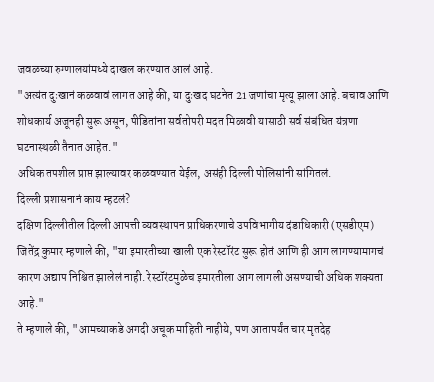जवळच्या रुग्णालयांमध्ये दाखल करण्यात आलं आहे.
"अत्यंत दुःखानं कळवावं लागत आहे की, या दुःखद घटनेत 21 जणांचा मृत्यू झाला आहे. बचाव आणि शोधकार्य अजूनही सुरू असून, पीडितांना सर्वतोपरी मदत मिळावी यासाठी सर्व संबंधित यंत्रणा घटनास्थळी तैनात आहेत."
अधिक तपशील प्राप्त झाल्यावर कळवण्यात येईल, असंही दिल्ली पोलिसांनी सांगितलं.
दिल्ली प्रशासनानं काय म्हटलं?
दक्षिण दिल्लीतील दिल्ली आपत्ती व्यवस्थापन प्राधिकरणाचे उपविभागीय दंडाधिकारी (एसडीएम) जितेंद्र कुमार म्हणाले की, "या इमारतीच्या खाली एक रेस्टॉरंट सुरू होतं आणि ही आग लागण्यामागचं कारण अद्याप निश्चित झालेलं नाही. रेस्टॉरंटमुळेच इमारतीला आग लागली असण्याची अधिक शक्यता आहे."
ते म्हणाले की, "आमच्याकडे अगदी अचूक माहिती नाहीये, पण आतापर्यंत चार मृतदेह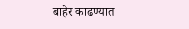बाहेर काढण्यात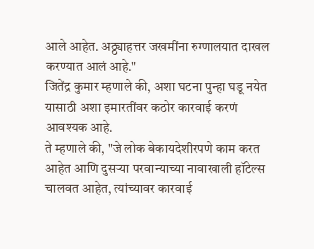आले आहेत. अठ्ठ्याहत्तर जखमींना रुग्णालयात दाखल करण्यात आलं आहे."
जितेंद्र कुमार म्हणाले की, अशा घटना पुन्हा घडू नयेत यासाठी अशा इमारतींवर कठोर कारवाई करणं आवश्यक आहे.
ते म्हणाले की, "जे लोक बेकायदेशीरपणे काम करत आहेत आणि दुसऱ्या परवान्याच्या नावाखाली हॉटेल्स चालवत आहेत, त्यांच्यावर कारवाई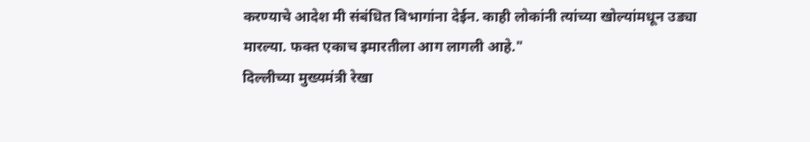करण्याचे आदेश मी संबंधित विभागांना देईन. काही लोकांनी त्यांच्या खोल्यांमधून उड्या मारल्या. फक्त एकाच इमारतीला आग लागली आहे."
दिल्लीच्या मुख्यमंत्री रेखा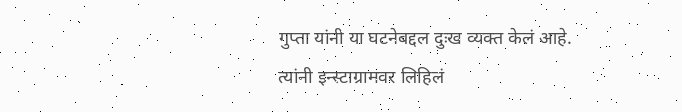गुप्ता यांनी या घटनेबद्दल दुःख व्यक्त केलं आहे.
त्यांनी इन्स्टाग्रामवर लिहिलं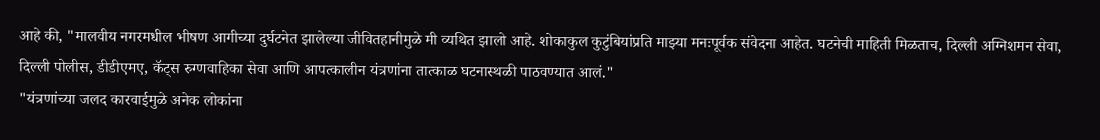आहे की, "मालवीय नगरमधील भीषण आगीच्या दुर्घटनेत झालेल्या जीवितहानीमुळे मी व्यथित झालो आहे. शोकाकुल कुटुंबियांप्रति माझ्या मनःपूर्वक संवेदना आहेत. घटनेची माहिती मिळताच, दिल्ली अग्निशमन सेवा, दिल्ली पोलीस, डीडीएमए, कॅट्स रुग्णवाहिका सेवा आणि आपत्कालीन यंत्रणांना तात्काळ घटनास्थळी पाठवण्यात आलं."
"यंत्रणांच्या जलद कारवाईमुळे अनेक लोकांना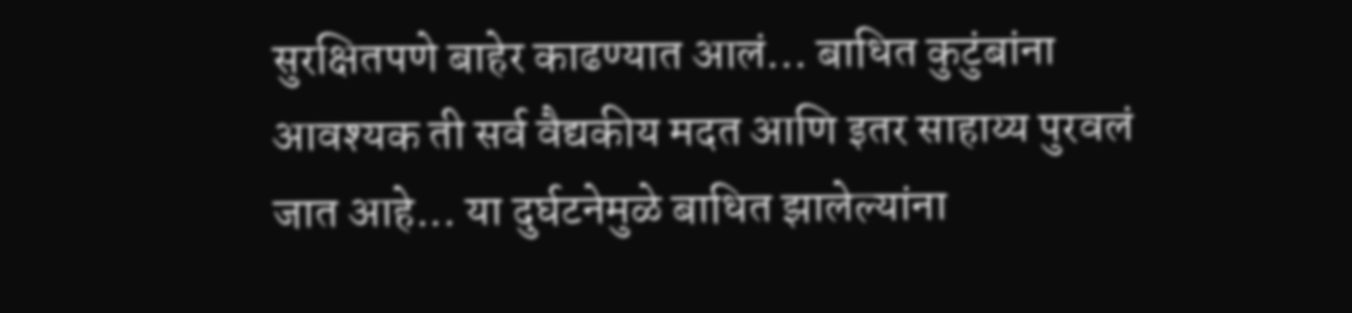सुरक्षितपणे बाहेर काढण्यात आलं... बाधित कुटुंबांना आवश्यक ती सर्व वैद्यकीय मदत आणि इतर साहाय्य पुरवलं जात आहे... या दुर्घटनेमुळे बाधित झालेल्यांना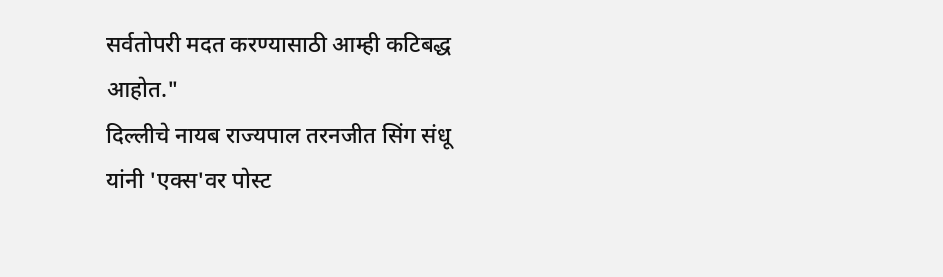सर्वतोपरी मदत करण्यासाठी आम्ही कटिबद्ध आहोत."
दिल्लीचे नायब राज्यपाल तरनजीत सिंग संधू यांनी 'एक्स'वर पोस्ट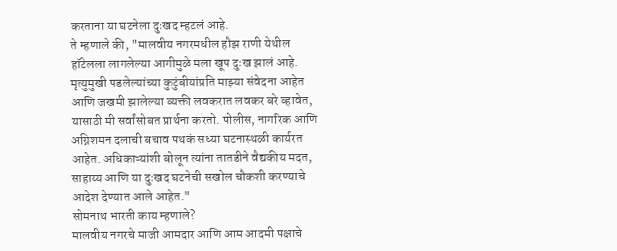करताना या घटनेला दुःखद म्हटलं आहे.
ते म्हणाले की, "मालवीय नगरमधील हौझ राणी येथील हॉटेलला लागलेल्या आगीमुळे मला खूप दुःख झालं आहे. मृत्युमुखी पडलेल्यांच्या कुटुंबीयांप्रति माझ्या संवेदना आहेत आणि जखमी झालेल्या व्यक्ती लवकरात लवकर बरे व्हावेत, यासाठी मी सर्वांसोबत प्रार्थना करतो. पोलीस, नागरिक आणि अग्निशमन दलाची बचाव पथकं सध्या घटनास्थळी कार्यरत आहेत. अधिकाऱ्यांशी बोलून त्यांना तातडीने वैद्यकीय मदत, साहाय्य आणि या दुःखद घटनेची सखोल चौकशी करण्याचे आदेश देण्यात आले आहेत."
सोमनाथ भारती काय म्हणाले?
मालवीय नगरचे माजी आमदार आणि आम आदमी पक्षाचे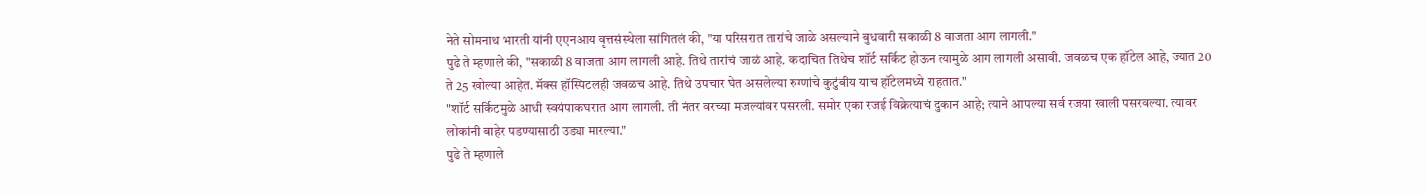नेते सोमनाथ भारती यांनी एएनआय वृत्तसंस्थेला सांगितलं की, "या परिसरात तारांचे जाळे असल्याने बुधवारी सकाळी 8 वाजता आग लागली."
पुढे ते म्हणाले की, "सकाळी 8 वाजता आग लागली आहे. तिथे तारांचं जाळं आहे. कदाचित तिथेच शॉर्ट सर्किट होऊन त्यामुळे आग लागली असावी. जवळच एक हॉटेल आहे, ज्यात 20 ते 25 खोल्या आहेत. मॅक्स हॉस्पिटलही जवळच आहे. तिथे उपचार घेत असलेल्या रुग्णांचे कुटुंबीय याच हॉटेलमध्ये राहतात."
"शॉर्ट सर्किटमुळे आधी स्वयंपाकघरात आग लागली. ती नंतर वरच्या मजल्यांवर पसरली. समोर एका रजई विक्रेत्याचं दुकान आहे; त्याने आपल्या सर्व रजया खाली पसरवल्या. त्यावर लोकांनी बाहेर पडण्यासाठी उड्या मारल्या."
पुढे ते म्हणाले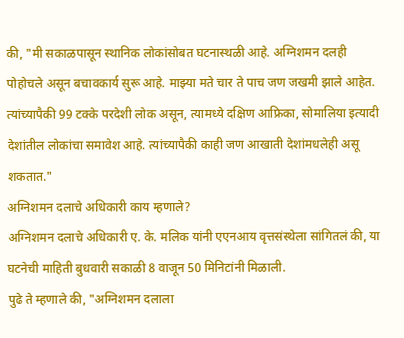की, "मी सकाळपासून स्थानिक लोकांसोबत घटनास्थळी आहे. अग्निशमन दलही पोहोचले असून बचावकार्य सुरू आहे. माझ्या मते चार ते पाच जण जखमी झाले आहेत. त्यांच्यापैकी 99 टक्के परदेशी लोक असून, त्यामध्ये दक्षिण आफ्रिका, सोमालिया इत्यादी देशांतील लोकांचा समावेश आहे. त्यांच्यापैकी काही जण आखाती देशांमधलेही असू शकतात."
अग्निशमन दलाचे अधिकारी काय म्हणाले?
अग्निशमन दलाचे अधिकारी ए. के. मलिक यांनी एएनआय वृत्तसंस्थेला सांगितलं की, या घटनेची माहिती बुधवारी सकाळी 8 वाजून 50 मिनिटांनी मिळाली.
पुढे ते म्हणाले की, "अग्निशमन दलाला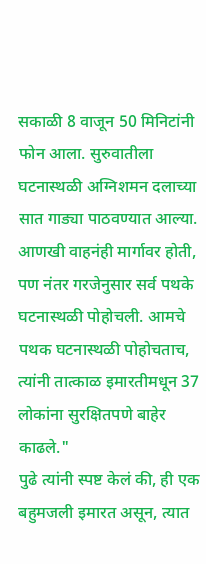सकाळी 8 वाजून 50 मिनिटांनी फोन आला. सुरुवातीला घटनास्थळी अग्निशमन दलाच्या सात गाड्या पाठवण्यात आल्या. आणखी वाहनंही मार्गावर होती, पण नंतर गरजेनुसार सर्व पथके घटनास्थळी पोहोचली. आमचे पथक घटनास्थळी पोहोचताच, त्यांनी तात्काळ इमारतीमधून 37 लोकांना सुरक्षितपणे बाहेर काढले."
पुढे त्यांनी स्पष्ट केलं की, ही एक बहुमजली इमारत असून, त्यात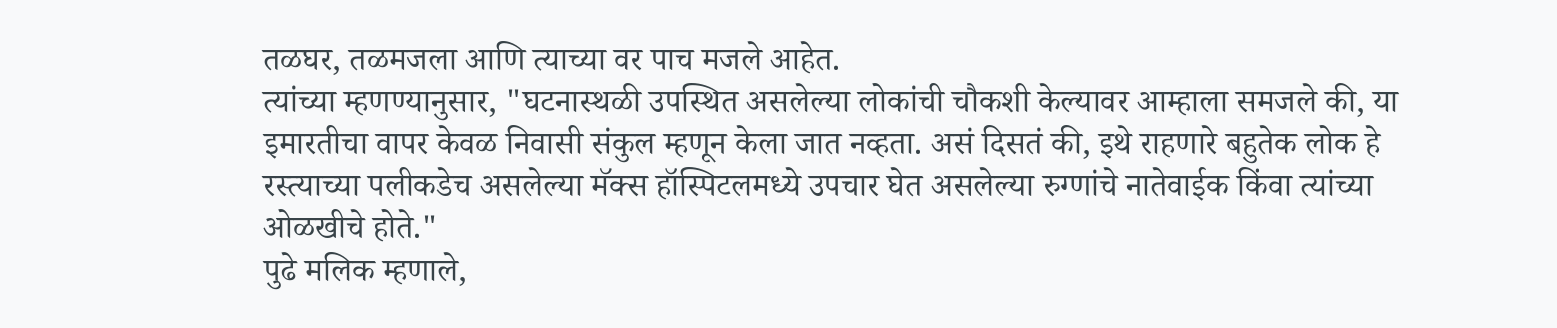तळघर, तळमजला आणि त्याच्या वर पाच मजले आहेत.
त्यांच्या म्हणण्यानुसार, "घटनास्थळी उपस्थित असलेल्या लोकांची चौकशी केल्यावर आम्हाला समजले की, या इमारतीचा वापर केवळ निवासी संकुल म्हणून केला जात नव्हता. असं दिसतं की, इथे राहणारे बहुतेक लोक हे रस्त्याच्या पलीकडेच असलेल्या मॅक्स हॉस्पिटलमध्ये उपचार घेत असलेल्या रुग्णांचे नातेवाईक किंवा त्यांच्या ओळखीचे होते."
पुढे मलिक म्हणाले,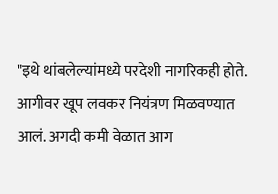"इथे थांबलेल्यांमध्ये परदेशी नागरिकही होते. आगीवर खूप लवकर नियंत्रण मिळवण्यात आलं. अगदी कमी वेळात आग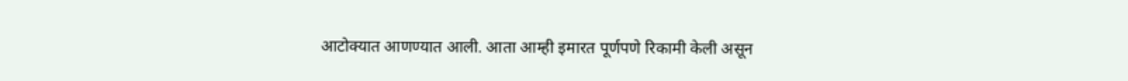आटोक्यात आणण्यात आली. आता आम्ही इमारत पूर्णपणे रिकामी केली असून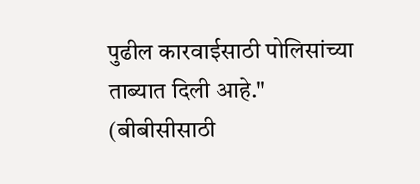पुढील कारवाईसाठी पोलिसांच्या ताब्यात दिली आहे."
(बीबीसीसाठी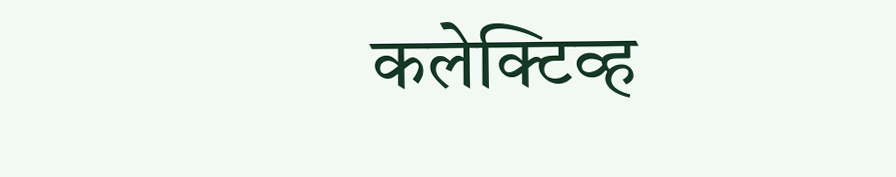कलेक्टिव्ह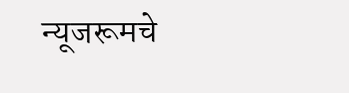न्यूजरूमचे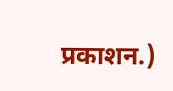प्रकाशन.)